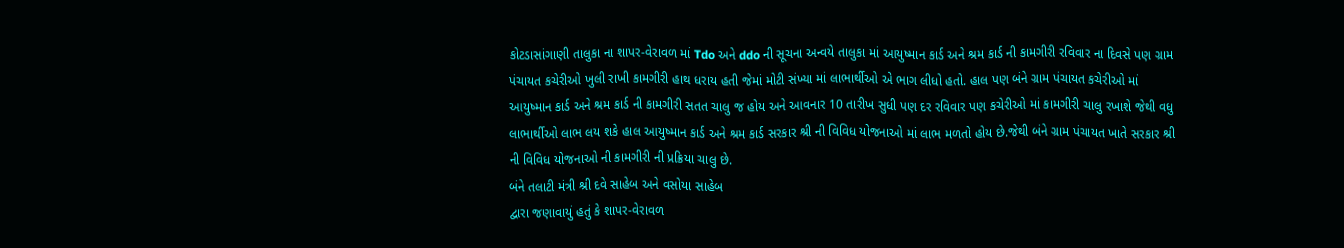કોટડાસાંગાણી તાલુકા ના શાપર-વેરાવળ માં Tdo અને ddo ની સૂચના અન્વયે તાલુકા માં આયુષ્માન કાર્ડ અને શ્રમ કાર્ડ ની કામગીરી રવિવાર ના દિવસે પણ ગ્રામ પંચાયત કચેરીઓ ખુલી રાખી કામગીરી હાથ ધરાય હતી જેમાં મોટી સંખ્યા માં લાભાર્થીઓ એ ભાગ લીધો હતો. હાલ પણ બંને ગ્રામ પંચાયત કચેરીઓ માં આયુષ્માન કાર્ડ અને શ્રમ કાર્ડ ની કામગીરી સતત ચાલુ જ હોય અને આવનાર 10 તારીખ સુધી પણ દર રવિવાર પણ કચેરીઓ માં કામગીરી ચાલુ રખાશે જેથી વધુ લાભાર્થીઓ લાભ લય શકે હાલ આયુષ્માન કાર્ડ અને શ્રમ કાર્ડ સરકાર શ્રી ની વિવિધ યોજનાઓ માં લાભ મળતો હોય છે.જેથી બંને ગ્રામ પંચાયત ખાતે સરકાર શ્રી ની વિવિધ યોજનાઓ ની કામગીરી ની પ્રક્રિયા ચાલુ છે.
બંને તલાટી મંત્રી શ્રી દવે સાહેબ અને વસોયા સાહેબ
દ્વારા જણાવાયું હતું કે શાપર-વેરાવળ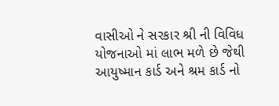વાસીઓ ને સરકાર શ્રી ની વિવિધ યોજનાઓ માં લાભ મળે છે જેથી આયુષ્માન કાર્ડ અને શ્રમ કાર્ડ નો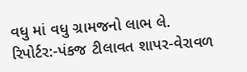વધુ માં વધુ ગ્રામજનો લાભ લે.
રિપોર્ટર:-પંકજ ટીલાવત શાપર-વેરાવળ